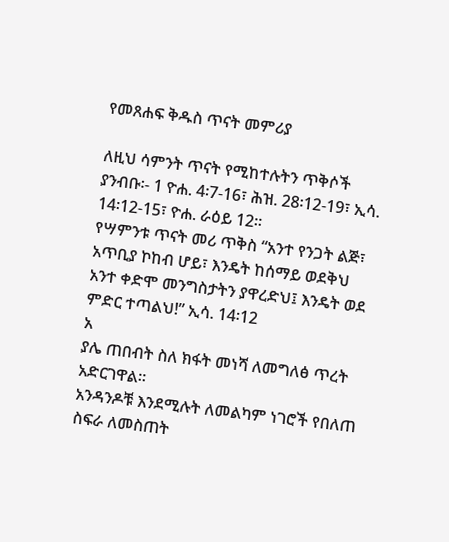የመጸሐፍ ቅዱስ ጥናት መምሪያ

ለዚህ ሳምንት ጥናት የሚከተሉትን ጥቅሶች ያንብቡ፡- 1 ዮሐ. 4፡7-16፣ ሕዝ. 28፡12-19፣ ኢሳ. 14፡12-15፣ ዮሐ. ራዕይ 12።
የሣምንቱ ጥናት መሪ ጥቅስ “አንተ የንጋት ልጅ፣ አጥቢያ ኮከብ ሆይ፣ እንዴት ከሰማይ ወደቅህ አንተ ቀድሞ መንግስታትን ያዋረድህ፤ እንዴት ወደ ምድር ተጣልህ!” ኢሳ. 14፡12
አ
ያሌ ጠበብት ስለ ክፋት መነሻ ለመግለፅ ጥረት አድርገዋል።
አንዳንዶቹ እንደሚሉት ለመልካም ነገሮች የበለጠ ስፍራ ለመስጠት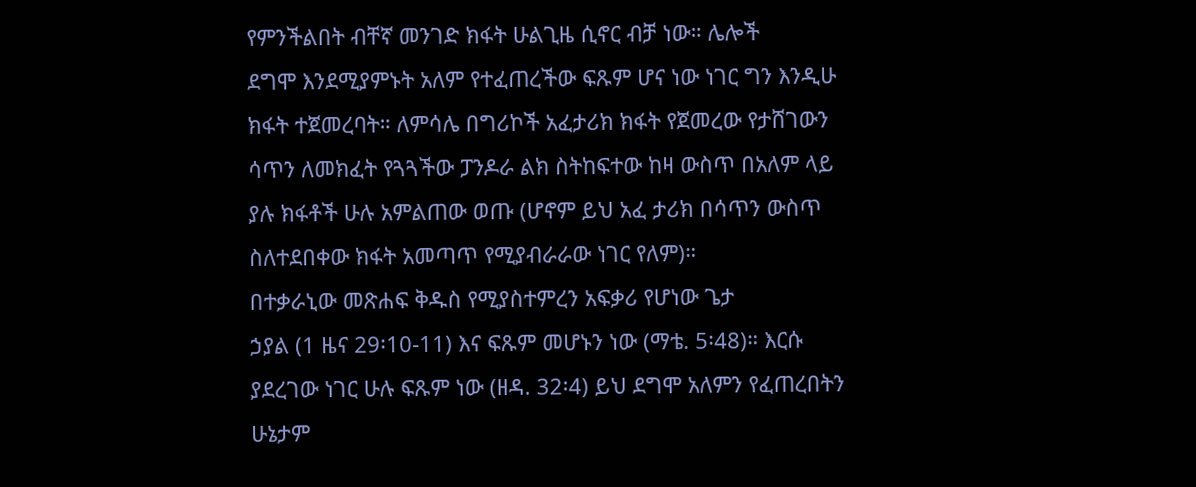የምንችልበት ብቸኛ መንገድ ክፋት ሁልጊዜ ሲኖር ብቻ ነው። ሌሎች
ደግሞ እንደሚያምኑት አለም የተፈጠረችው ፍጹም ሆና ነው ነገር ግን እንዲሁ
ክፋት ተጀመረባት። ለምሳሌ በግሪኮች አፈታሪክ ክፋት የጀመረው የታሸገውን
ሳጥን ለመክፈት የጓጓችው ፓንዶራ ልክ ስትከፍተው ከዛ ውስጥ በአለም ላይ
ያሉ ክፋቶች ሁሉ አምልጠው ወጡ (ሆኖም ይህ አፈ ታሪክ በሳጥን ውስጥ
ስለተደበቀው ክፋት አመጣጥ የሚያብራራው ነገር የለም)።
በተቃራኒው መጽሐፍ ቅዱስ የሚያስተምረን አፍቃሪ የሆነው ጌታ
ኃያል (1 ዜና 29፡10-11) እና ፍጹም መሆኑን ነው (ማቴ. 5፡48)። እርሱ
ያደረገው ነገር ሁሉ ፍጹም ነው (ዘዳ. 32፡4) ይህ ደግሞ አለምን የፈጠረበትን
ሁኔታም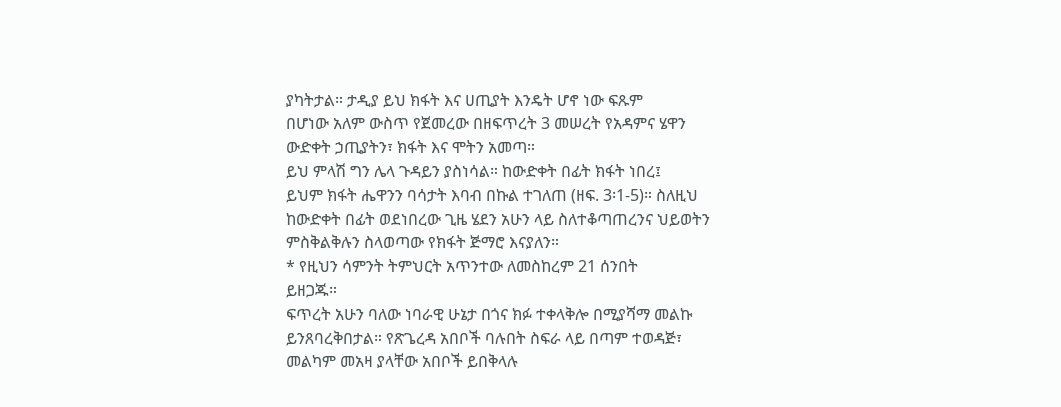ያካትታል። ታዲያ ይህ ክፋት እና ሀጢያት እንዴት ሆኖ ነው ፍጹም
በሆነው አለም ውስጥ የጀመረው በዘፍጥረት 3 መሠረት የአዳምና ሄዋን
ውድቀት ኃጢያትን፣ ክፋት እና ሞትን አመጣ።
ይህ ምላሽ ግን ሌላ ጉዳይን ያስነሳል። ከውድቀት በፊት ክፋት ነበረ፤
ይህም ክፋት ሔዋንን ባሳታት እባብ በኩል ተገለጠ (ዘፍ. 3፡1-5)። ስለዚህ
ከውድቀት በፊት ወደነበረው ጊዜ ሄደን አሁን ላይ ስለተቆጣጠረንና ህይወትን
ምስቅልቅሉን ስላወጣው የክፋት ጅማሮ እናያለን።
* የዚህን ሳምንት ትምህርት አጥንተው ለመስከረም 21 ሰንበት
ይዘጋጁ።
ፍጥረት አሁን ባለው ነባራዊ ሁኔታ በጎና ክፉ ተቀላቅሎ በሚያሻማ መልኩ
ይንጸባረቅበታል። የጽጌረዳ አበቦች ባሉበት ስፍራ ላይ በጣም ተወዳጅ፣
መልካም መአዛ ያላቸው አበቦች ይበቅላሉ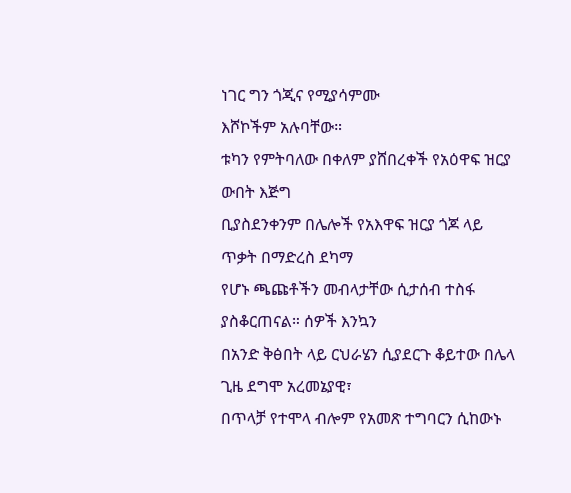ነገር ግን ጎጂና የሚያሳምሙ
እሾኮችም አሉባቸው።
ቱካን የምትባለው በቀለም ያሸበረቀች የአዕዋፍ ዝርያ ውበት እጅግ
ቢያስደንቀንም በሌሎች የአእዋፍ ዝርያ ጎጆ ላይ ጥቃት በማድረስ ደካማ
የሆኑ ጫጩቶችን መብላታቸው ሲታሰብ ተስፋ ያስቆርጠናል። ሰዎች እንኳን
በአንድ ቅፅበት ላይ ርህራሄን ሲያደርጉ ቆይተው በሌላ ጊዜ ደግሞ አረመኔያዊ፣
በጥላቻ የተሞላ ብሎም የአመጽ ተግባርን ሲከውኑ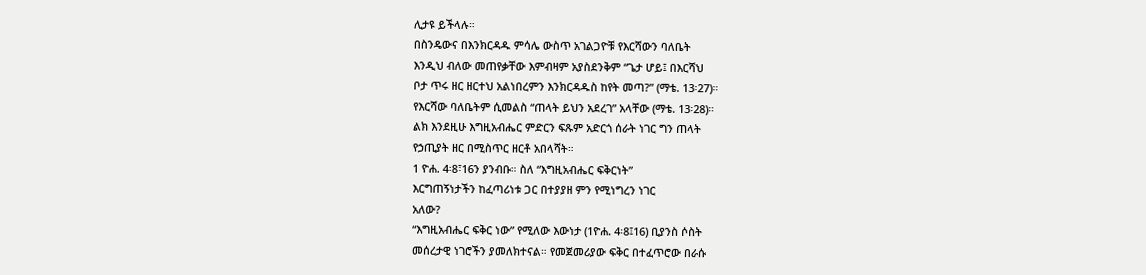ሊታዩ ይችላሉ።
በስንዴውና በእንክርዳዱ ምሳሌ ውስጥ አገልጋዮቹ የእርሻውን ባለቤት
እንዲህ ብለው መጠየቃቸው እምብዛም አያስደንቅም “ጌታ ሆይ፤ በእርሻህ
ቦታ ጥሩ ዘር ዘርተህ አልነበረምን እንክርዳዱስ ከየት መጣ?” (ማቴ. 13፡27)።
የእርሻው ባለቤትም ሲመልስ “ጠላት ይህን አደረገ” አላቸው (ማቴ. 13፡28)።
ልክ እንደዚሁ እግዚአብሔር ምድርን ፍጹም አድርጎ ሰራት ነገር ግን ጠላት
የኃጢያት ዘር በሚስጥር ዘርቶ አበላሻት።
1 ዮሐ. 4፡8፣16ን ያንብቡ። ስለ “እግዚአብሔር ፍቅርነት”
እርግጠኝነታችን ከፈጣሪነቱ ጋር በተያያዘ ምን የሚነግረን ነገር
አለው?
“እግዚአብሔር ፍቅር ነው” የሚለው እውነታ (1ዮሐ. 4፡8፤16) ቢያንስ ሶስት
መሰረታዊ ነገሮችን ያመለክተናል። የመጀመሪያው ፍቅር በተፈጥሮው በራሱ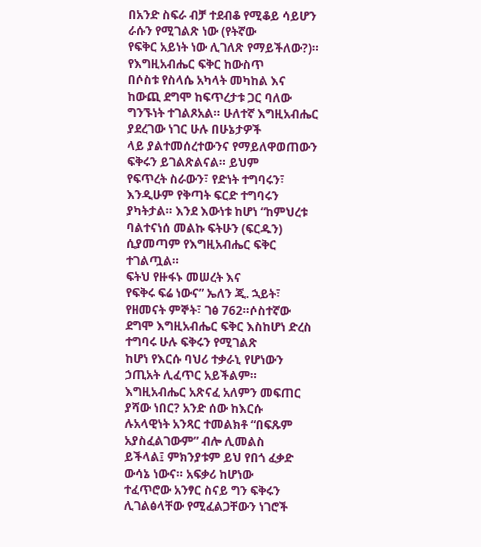በአንድ ስፍራ ብቻ ተደብቆ የሚቆይ ሳይሆን ራሱን የሚገልጽ ነው (የትኛው
የፍቅር አይነት ነው ሊገለጽ የማይችለው?)። የእግዚአብሔር ፍቅር ከውስጥ
በሶስቱ የስላሴ አካላት መካከል እና ከውጪ ደግሞ ከፍጥረታቱ ጋር ባለው
ግንኙነት ተገልጾአል። ሁለተኛ እግዚአብሔር ያደረገው ነገር ሁሉ በሁኔታዎች
ላይ ያልተመሰረተውንና የማይለዋወጠውን ፍቅሩን ይገልጽልናል። ይህም
የፍጥረት ስራውን፣ የድነት ተግባሩን፣ እንዲሁም የቅጣት ፍርድ ተግባሩን
ያካትታል። እንደ እውነቱ ከሆነ “ከምህረቱ ባልተናነሰ መልኩ ፍትሁን (ፍርዱን)
ሲያመጣም የእግዚአብሔር ፍቅር ተገልጧል።
ፍትህ የዙፋኑ መሠረት እና
የፍቅሩ ፍሬ ነውና” ኤለን ጂ. ኋይት፣ የዘመናት ምኞት፣ ገፅ 762።ሶስተኛው
ደግሞ እግዚአብሔር ፍቅር እስከሆነ ድረስ ተግባሩ ሁሉ ፍቅሩን የሚገልጽ
ከሆነ የእርሱ ባህሪ ተቃራኒ የሆነውን ኃጢአት ሊፈጥር አይችልም።
እግዚአብሔር አጽናፈ አለምን መፍጠር ያሻው ነበር? አንድ ሰው ከእርሱ
ሉአላዊነት አንጻር ተመልክቶ “በፍጹም አያስፈልገውም” ብሎ ሊመልስ
ይችላል፤ ምክንያቱም ይህ የበጎ ፈቃድ ውሳኔ ነውና። አፍቃሪ ከሆነው
ተፈጥሮው አንፃር ስናይ ግን ፍቅሩን ሊገልፅላቸው የሚፈልጋቸውን ነገሮች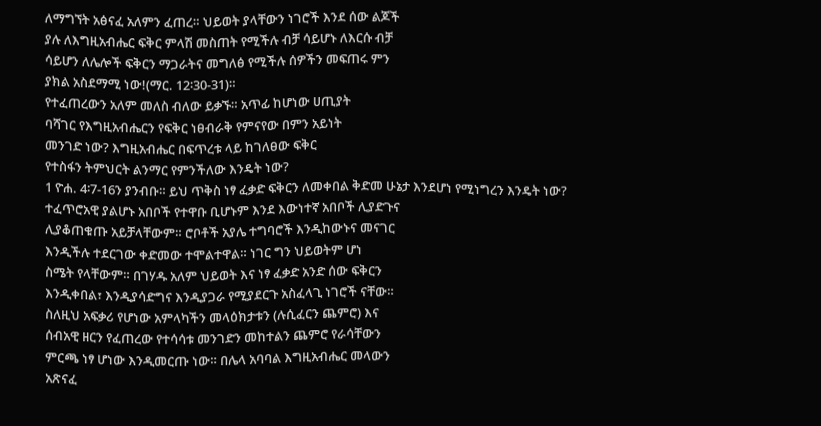ለማግኘት አፅናፈ አለምን ፈጠረ። ህይወት ያላቸውን ነገሮች እንደ ሰው ልጆች
ያሉ ለእግዚአብሔር ፍቅር ምላሽ መስጠት የሚችሉ ብቻ ሳይሆኑ ለእርሱ ብቻ
ሳይሆን ለሌሎች ፍቅርን ማጋራትና መግለፅ የሚችሉ ሰዎችን መፍጠሩ ምን
ያክል አስደማሚ ነው!(ማር. 12፡30-31)።
የተፈጠረውን አለም መለስ ብለው ይቃኙ። አጥፊ ከሆነው ሀጢያት
ባሻገር የእግዚአብሔርን የፍቅር ነፀብራቅ የምናየው በምን አይነት
መንገድ ነው? እግዚአብሔር በፍጥረቱ ላይ ከገለፀው ፍቅር
የተስፋን ትምህርት ልንማር የምንችለው እንዴት ነው?
1 ዮሐ. 4፡7-16ን ያንብቡ። ይህ ጥቅስ ነፃ ፈቃድ ፍቅርን ለመቀበል ቅድመ ሁኔታ እንደሆነ የሚነግረን እንዴት ነው?
ተፈጥሮአዊ ያልሆኑ አበቦች የተዋቡ ቢሆኑም እንደ እውነተኛ አበቦች ሊያድጉና
ሊያቆጠቁጡ አይቻላቸውም። ሮቦቶች አያሌ ተግባሮች እንዲከውኑና መናገር
እንዲችሉ ተደርገው ቀድመው ተሞልተዋል። ነገር ግን ህይወትም ሆነ
ስሜት የላቸውም። በገሃዱ አለም ህይወት እና ነፃ ፈቃድ አንድ ሰው ፍቅርን
እንዲቀበል፣ እንዲያሳድግና እንዲያጋራ የሚያደርጉ አስፈላጊ ነገሮች ናቸው።
ስለዚህ አፍቃሪ የሆነው አምላካችን መላዕክታቱን (ሉሲፈርን ጨምሮ) እና
ሰብአዊ ዘርን የፈጠረው የተሳሳቱ መንገድን መከተልን ጨምሮ የራሳቸውን
ምርጫ ነፃ ሆነው እንዲመርጡ ነው። በሌላ አባባል እግዚአብሔር መላውን
አጽናፈ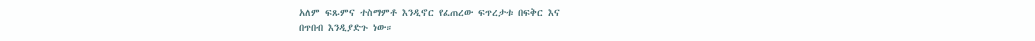አለም ፍጹምና ተስማምቶ እንዲኖር የፈጠረው ፍጥረታቱ በፍቅር እና
በጥበብ እንዲያድጉ ነው።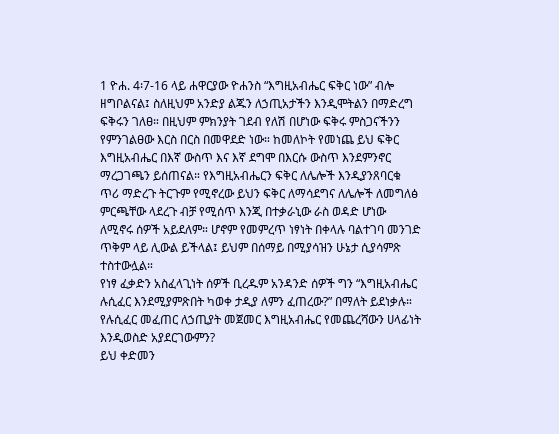1 ዮሐ. 4፡7-16 ላይ ሐዋርያው ዮሐንስ “እግዚአብሔር ፍቅር ነው” ብሎ
ዘግቦልናል፤ ስለዚህም አንድያ ልጁን ለኃጢአታችን እንዲሞትልን በማድረግ
ፍቅሩን ገለፀ። በዚህም ምክንያት ገደብ የለሽ በሆነው ፍቅሩ ምስጋናችንን
የምንገልፀው እርስ በርስ በመዋደድ ነው። ከመለኮት የመነጨ ይህ ፍቅር
እግዚአብሔር በእኛ ውስጥ እና እኛ ደግሞ በእርሱ ውስጥ እንደምንኖር
ማረጋገጫን ይሰጠናል። የእግዚአብሔርን ፍቅር ለሌሎች እንዲያንጸባርቁ
ጥሪ ማድረጉ ትርጉም የሚኖረው ይህን ፍቅር ለማሳደግና ለሌሎች ለመግለፅ
ምርጫቸው ላደረጉ ብቻ የሚሰጥ እንጂ በተቃራኒው ራስ ወዳድ ሆነው
ለሚኖሩ ሰዎች አይደለም። ሆኖም የመምረጥ ነፃነት በቀላሉ ባልተገባ መንገድ
ጥቅም ላይ ሊውል ይችላል፤ ይህም በሰማይ በሚያሳዝን ሁኔታ ሲያሳምጽ
ተስተውሏል።
የነፃ ፈቃድን አስፈላጊነት ሰዎች ቢረዱም አንዳንድ ሰዎች ግን “እግዚአብሔር
ሉሲፈር እንደሚያምጽበት ካወቀ ታዲያ ለምን ፈጠረው?” በማለት ይደነቃሉ።
የሉሲፈር መፈጠር ለኃጢያት መጀመር እግዚአብሔር የመጨረሻውን ሀላፊነት
እንዲወስድ አያደርገውምን?
ይህ ቀድመን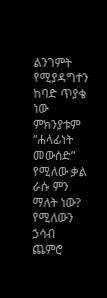ልንገምት የሚያዳግተን ከባድ ጥያቄ ነው ምክንያቱም “ሐላፊነት
መውሰድ” የሚለው ቃል ራሱ ምን ማለት ነው? የሚለውን ኃሳብ ጨምሮ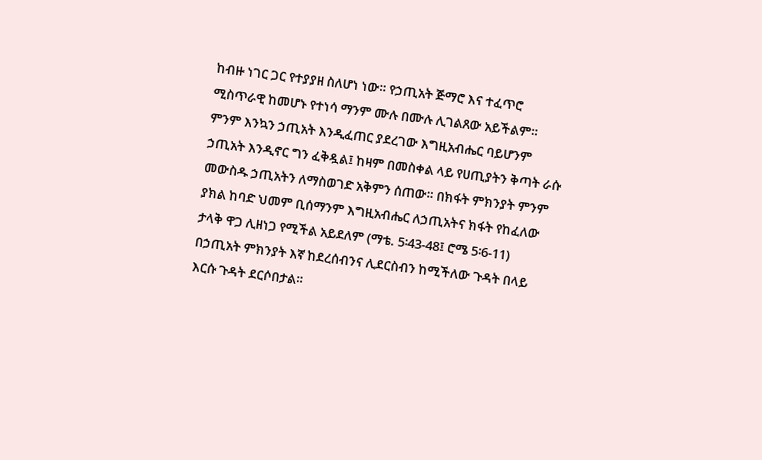ከብዙ ነገር ጋር የተያያዘ ስለሆነ ነው። የኃጢአት ጅማሮ እና ተፈጥሮ
ሚስጥራዊ ከመሆኑ የተነሳ ማንም ሙሉ በሙሉ ሊገልጸው አይችልም።
ምንም እንኳን ኃጢአት እንዲፈጠር ያደረገው እግዚአብሔር ባይሆንም
ኃጢአት እንዲኖር ግን ፈቅዷል፤ ከዛም በመስቀል ላይ የሀጢያትን ቅጣት ራሱ
መውስዱ ኃጢአትን ለማስወገድ አቅምን ሰጠው። በክፋት ምክንያት ምንም
ያክል ከባድ ህመም ቢሰማንም እግዚአብሔር ለኃጢአትና ክፋት የከፈለው
ታላቅ ዋጋ ሊዘነጋ የሚችል አይደለም (ማቴ. 5፡43-48፤ ሮሜ 5፡6-11)
በኃጢአት ምክንያት እኛ ከደረሰብንና ሊደርስብን ከሚችለው ጉዳት በላይ
እርሱ ጉዳት ደርሶበታል።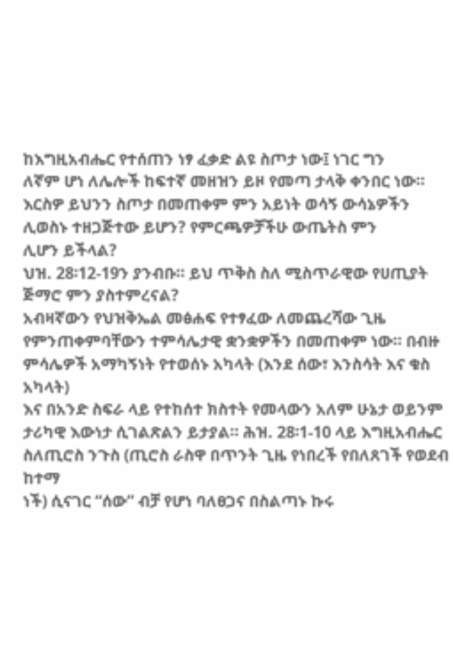ከእግዚአብሔር የተሰጠን ነፃ ፈቃድ ልዩ ስጦታ ነው፤ ነገር ግን
ለኛም ሆነ ለሌሎች ከፍተኛ መዘዝን ይዞ የመጣ ታላቅ ቀንበር ነው።
እርስዎ ይህንን ስጦታ በመጠቀም ምን አይነት ወሳኝ ውሳኔዎችን
ሊወስኑ ተዘጋጅተው ይሆን? የምርጫዎቻችሁ ውጤትስ ምን
ሊሆን ይችላል?
ህዝ. 28፡12-19ን ያንብቡ። ይህ ጥቅስ ስለ ሚስጥራዊው የሀጢያት ጅማሮ ምን ያስተምረናል?
አብዛኛውን የህዝቅኤል መፅሐፍ የተፃፈው ለመጨረሻው ጊዜ
የምንጠቀምባቸውን ተምሳሌታዊ ቋንቋዎችን በመጠቀም ነው። በብዙ
ምሳሌዎች አማካኝነት የተወሰኑ አካላት (እንደ ሰው፣ እንስሳት እና ቁስ አካላት)
እና በአንድ ስፍራ ላይ የተከሰተ ክስተት የመላውን አለም ሁኔታ ወይንም
ታሪካዊ እውነታ ሲገልጽልን ይታያል። ሕዝ. 28፡1-10 ላይ እግዚአብሔር
ስለጢሮስ ንጉስ (ጢሮስ ራስዋ በጥንት ጊዜ የነበረች የበለጸገች የወደብ ከተማ
ነች) ሲናገር “ሰው” ብቻ የሆነ ባለፀጋና በስልጣኑ ኩሩ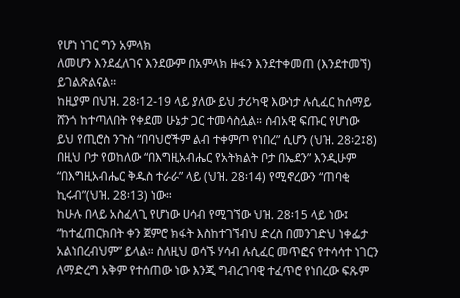የሆነ ነገር ግን አምላክ
ለመሆን እንደፈለገና እንደውም በአምላክ ዙፋን እንደተቀመጠ (እንደተመኘ)
ይገልጽልናል።
ከዚያም በህዝ. 28፡12-19 ላይ ያለው ይህ ታሪካዊ እውነታ ሉሲፈር ከሰማይ
ሸንጎ ከተጣለበት የቀደመ ሁኔታ ጋር ተመሳስሏል። ሰብአዊ ፍጡር የሆነው
ይህ የጢሮስ ንጉስ “በባህሮችም ልብ ተቀምጦ የነበረ” ሲሆን (ህዝ. 28፡2፤8)
በዚህ ቦታ የወከለው “በእግዚአብሔር የአትክልት ቦታ በኤደን” እንዲሁም
“በእግዚአብሔር ቅዱስ ተራራ” ላይ (ህዝ. 28፡14) የሚኖረውን “ጠባቂ
ኪሩብ”(ህዝ. 28፡13) ነው።
ከሁሉ በላይ አስፈላጊ የሆነው ሀሳብ የሚገኘው ህዝ. 28፡15 ላይ ነው፤
“ከተፈጠርክበት ቀን ጀምሮ ክፋት እስከተገኘብህ ድረስ በመንገድህ ነቀፌታ
አልነበረብህም” ይላል። ስለዚህ ወሳኙ ሃሳብ ሉሲፈር መጥፎና የተሳሳተ ነገርን
ለማድረግ አቅም የተሰጠው ነው እንጂ ግብረገባዊ ተፈጥሮ የነበረው ፍጹም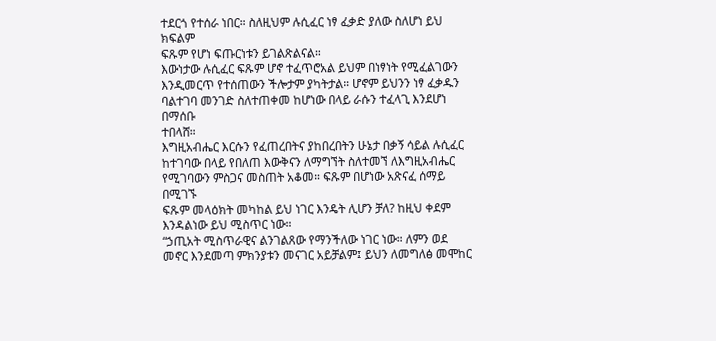ተደርጎ የተሰራ ነበር። ስለዚህም ሉሲፈር ነፃ ፈቃድ ያለው ስለሆነ ይህ ክፍልም
ፍጹም የሆነ ፍጡርነቱን ይገልጽልናል።
እውነታው ሉሲፈር ፍጹም ሆኖ ተፈጥሮአል ይህም በነፃነት የሚፈልገውን
እንዲመርጥ የተሰጠውን ችሎታም ያካትታል። ሆኖም ይህንን ነፃ ፈቃዱን
ባልተገባ መንገድ ስለተጠቀመ ከሆነው በላይ ራሱን ተፈላጊ እንደሆነ በማሰቡ
ተበላሸ።
እግዚአብሔር እርሱን የፈጠረበትና ያከበረበትን ሁኔታ በቃኝ ሳይል ሉሲፈር
ከተገባው በላይ የበለጠ እውቅናን ለማግኘት ስለተመኘ ለእግዚአብሔር
የሚገባውን ምስጋና መስጠት አቆመ። ፍጹም በሆነው አጽናፈ ሰማይ በሚገኙ
ፍጹም መላዕክት መካከል ይህ ነገር እንዴት ሊሆን ቻለ? ከዚህ ቀደም
እንዳልነው ይህ ሚስጥር ነው።
“ኃጢአት ሚስጥራዊና ልንገልጸው የማንችለው ነገር ነው። ለምን ወደ
መኖር እንደመጣ ምክንያቱን መናገር አይቻልም፤ ይህን ለመግለፅ መሞከር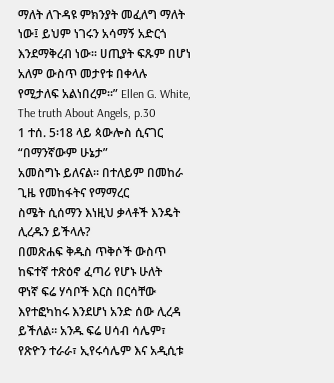ማለት ለጉዳዩ ምክንያት መፈለግ ማለት ነው፤ ይህም ነገሩን አሳማኝ አድርጎ
እንደማቅረብ ነው። ሀጢያት ፍጹም በሆነ አለም ውስጥ መታየቱ በቀላሉ
የሚታለፍ አልነበረም።” Ellen G. White, The truth About Angels, p.30
1 ተሰ. 5፡18 ላይ ጳውሎስ ሲናገር “በማንኛውም ሁኔታ”
አመስግኑ ይለናል። በተለይም በመከራ ጊዜ የመከፋትና የማማረር
ስሜት ሲሰማን እነዚህ ቃላቶች እንዴት ሊረዱን ይችላሉ?
በመጽሐፍ ቅዱስ ጥቅሶች ውስጥ ከፍተኛ ተጽዕኖ ፈጣሪ የሆኑ ሁለት
ዋነኛ ፍሬ ሃሳቦች እርስ በርሳቸው እየተፎካከሩ እንደሆነ አንድ ሰው ሊረዳ
ይችለል። አንዱ ፍሬ ሀሳብ ሳሌም፣ የጽዮን ተራራ፣ ኢየሩሳሌም እና አዲሲቱ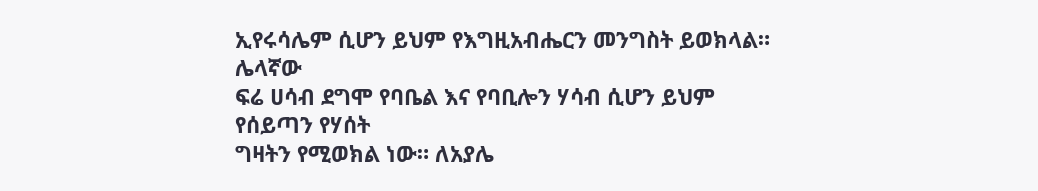ኢየሩሳሌም ሲሆን ይህም የእግዚአብሔርን መንግስት ይወክላል። ሌላኛው
ፍሬ ሀሳብ ደግሞ የባቤል እና የባቢሎን ሃሳብ ሲሆን ይህም የሰይጣን የሃሰት
ግዛትን የሚወክል ነው። ለአያሌ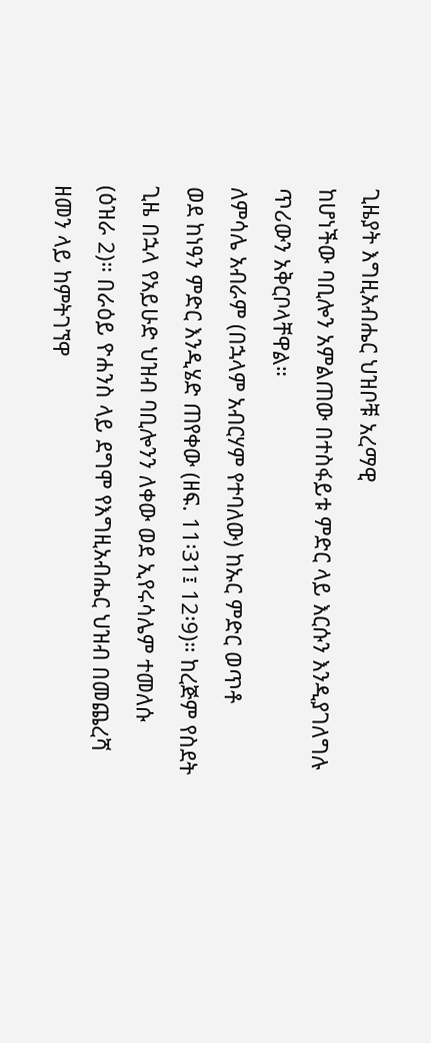ጊዜያት እግዚአብሔር ህዝቦቹ አረማዊ
ከሆነችው ባቢሎን አምልጠው በተስፋይቱ ምድር ላይ እርሱን እንዲያገለግሉ
ጥሪውን አቅርቦላቸዋል።
ለምሳሌ አብራም (በኋላም አብርሃም የተባለው) ከኡር ምድር ወጥቶ
ወደ ከነዓን ምድር እንዲሄድ ጠየቀው (ዘፍ. 11፡31፤ 12፡9)። ከረጅም የስደት
ጊዜ በኋላ የአይሁድ ህዝብ ባቢሎንን ለቀው ወደ ኢየሩሳሌም ተመለሱ
(ዕዝራ 2)። በራዕይ ዮሐንስ ላይ ደግሞ የእግዚአብሔር ህዝብ በመጨረሻ
ዘመን ላይ ከምትገኘዋ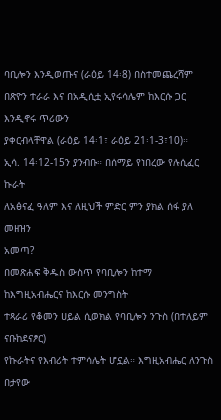ባቢሎን እንዲወጡና (ራዕይ 14፡8) በስተመጨረሻም
በጽዮን ተራራ እና በአዲሲቷ ኢየሩሳሌም ከእርሱ ጋር እንዲኖሩ ጥሪውን
ያቀርብላቸዋል (ራዕይ 14፡1፣ ራዕይ 21፡1-3፣10)።
ኢሳ. 14፡12-15ን ያንብቡ። በሰማይ የነበረው የሉሲፈር ኩራት
ለአፅናፈ ዓለም እና ለዚህች ምድር ምን ያክል ሰፋ ያለ መዘዝን
አመጣ?
በመጽሐፍ ቅዱስ ውስጥ የባቢሎን ከተማ ከእግዚአብሔርና ከእርሱ መንግስት
ተጻራሪ የቆመን ሀይል ሲወክል የባቢሎን ንጉስ (በተለይም ናቡከደናፆር)
የኩራትና የእብሪት ተምሳሌት ሆኗል። እግዚአብሔር ለንጉስ በታየው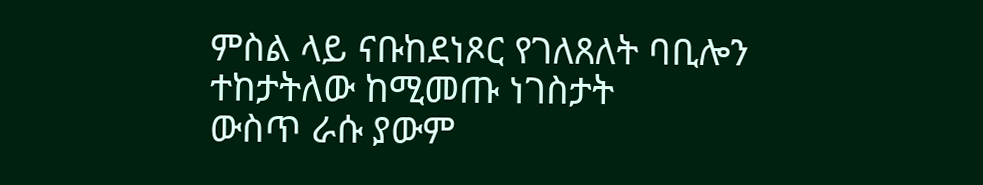ምስል ላይ ናቡከደነጾር የገለጸለት ባቢሎን ተከታትለው ከሚመጡ ነገስታት
ውስጥ ራሱ ያውም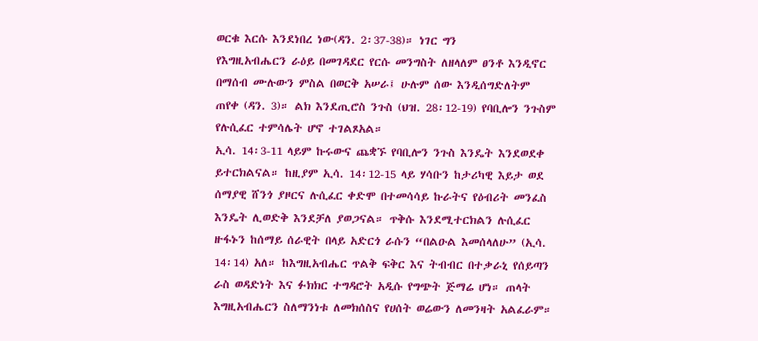ወርቁ እርሱ እንደነበረ ነው(ዳን. 2፡37-38)። ነገር ግን
የእግዚአብሔርን ራዕይ በመገዳደር የርሱ መንግስት ለዘላለም ፀንቶ እንዲኖር
በማሰብ ሙሉውን ምስል በወርቅ አሠራ፤ ሁሉም ሰው እንዲሰግድለትም
ጠየቀ (ዳን. 3)። ልክ እንደጢሮስ ንጉስ (ህዝ. 28፡12-19) የባቢሎን ንጉስም
የሉሲፈር ተምሳሌት ሆኖ ተገልጾአል።
ኢሳ. 14፡3-11 ላይም ኩሩውና ጨቋኙ የባቢሎን ንጉስ እንዴት እንደወደቀ
ይተርክልናል። ከዚያም ኢሳ. 14፡12-15 ላይ ሃሳቡን ከታሪካዊ እይታ ወደ
ሰማያዊ ሸንጎ ያዞርና ሉሲፈር ቀድሞ በተመሳሳይ ኩራትና የዕብሪት መንፈስ
እንዴት ሊወድቅ እንደቻለ ያወጋናል። ጥቅሱ እንደሚተርክልን ሉሲፈር
ዙፋኑን ከሰማይ ሰራዊት በላይ አድርጎ ራሱን “በልዑል እመሰላለሁ” (ኢሳ.
14፡14) አለ። ከእግዚአብሔር ጥልቅ ፍቅር እና ትብብር በተቃራኒ የሰይጣን
ራስ ወዳድነት እና ፉክክር ተግዳሮት አዲሱ የግጭት ጅማሬ ሆነ። ጠላት
እግዚአብሔርን ስለማንነቱ ለመክሰስና የሀሰት ወሬውን ለመንዛት አልፈራም።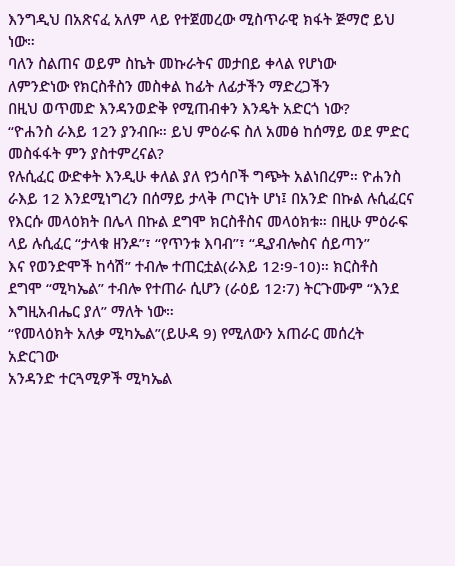እንግዲህ በአጽናፈ አለም ላይ የተጀመረው ሚስጥራዊ ክፋት ጅማሮ ይህ ነው።
ባለን ስልጠና ወይም ስኬት መኩራትና መታበይ ቀላል የሆነው
ለምንድነው የክርስቶስን መስቀል ከፊት ለፊታችን ማድረጋችን
በዚህ ወጥመድ እንዳንወድቅ የሚጠብቀን እንዴት አድርጎ ነው?
“ዮሐንስ ራእይ 12ን ያንብቡ። ይህ ምዕራፍ ስለ አመፅ ከሰማይ ወደ ምድር መስፋፋት ምን ያስተምረናል?
የሉሲፈር ውድቀት እንዲሁ ቀለል ያለ የኃሳቦች ግጭት አልነበረም። ዮሐንስ
ራእይ 12 እንደሚነግረን በሰማይ ታላቅ ጦርነት ሆነ፤ በአንድ በኩል ሉሲፈርና
የእርሱ መላዕክት በሌላ በኩል ደግሞ ክርስቶስና መላዕክቱ። በዚሁ ምዕራፍ
ላይ ሉሲፈር “ታላቁ ዘንዶ”፣ “የጥንቱ እባብ”፣ “ዲያብሎስና ሰይጣን”
እና የወንድሞች ከሳሽ” ተብሎ ተጠርቷል(ራእይ 12፡9-10)። ክርስቶስ
ደግሞ “ሚካኤል” ተብሎ የተጠራ ሲሆን (ራዕይ 12፡7) ትርጉሙም “እንደ
እግዚአብሔር ያለ” ማለት ነው።
“የመላዕክት አለቃ ሚካኤል”(ይሁዳ 9) የሚለውን አጠራር መሰረት አድርገው
አንዳንድ ተርጓሚዎች ሚካኤል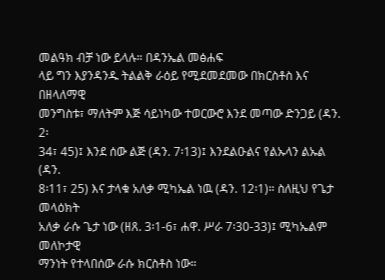መልዓክ ብቻ ነው ይላሉ። በዳንኤል መፅሐፍ
ላይ ግን እያንዳንዱ ትልልቅ ራዕይ የሚደመደመው በክርስቶስ እና በዘላለማዊ
መንግስቱ፣ ማለትም እጅ ሳይነካው ተወርውሮ እንደ መጣው ድንጋይ (ዳን. 2፡
34፣ 45)፤ እንደ ሰው ልጅ (ዳን. 7፡13)፤ እንደልዑልና የልኡላን ልኡል (ዳን.
8፡11፣ 25) እና ታላቁ አለቃ ሚካኤል ነዉ (ዳን. 12፡1)። ስለዚህ የጌታ መላዕክት
አለቃ ራሱ ጌታ ነው (ዘጸ. 3፡1-6፣ ሐዋ. ሥራ 7፡30-33)፤ ሚካኤልም መለኮታዊ
ማንነት የተላበሰው ራሱ ክርስቶስ ነው።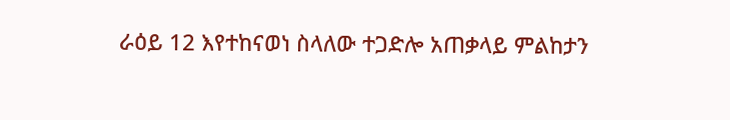ራዕይ 12 እየተከናወነ ስላለው ተጋድሎ አጠቃላይ ምልከታን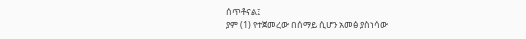ሰጥቶናል፤
ያም (1) የተጀመረው በሰማይ ሲሆን አመፅ ያስነሳው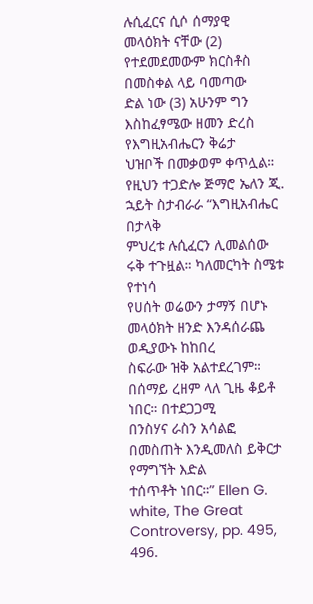ሉሲፈርና ሲሶ ሰማያዊ
መላዕክት ናቸው (2) የተደመደመውም ክርስቶስ በመስቀል ላይ ባመጣው
ድል ነው (3) አሁንም ግን እስከፈፃሜው ዘመን ድረስ የእግዚአብሔርን ቅሬታ
ህዝቦች በመቃወም ቀጥሏል።
የዚህን ተጋድሎ ጅማሮ ኤለን ጂ. ኋይት ስታብራራ “እግዚአብሔር በታላቅ
ምህረቱ ሉሲፈርን ሊመልሰው ሩቅ ተጉዟል። ካለመርካት ስሜቱ የተነሳ
የሀሰት ወሬውን ታማኝ በሆኑ መላዕክት ዘንድ እንዳሰራጨ ወዲያውኑ ከከበረ
ስፍራው ዝቅ አልተደረገም። በሰማይ ረዘም ላለ ጊዜ ቆይቶ ነበር። በተደጋጋሚ
በንስሃና ራስን አሳልፎ በመስጠት እንዲመለስ ይቅርታ የማግኘት እድል
ተሰጥቶት ነበር።” Ellen G. white, The Great Controversy, pp. 495,
496.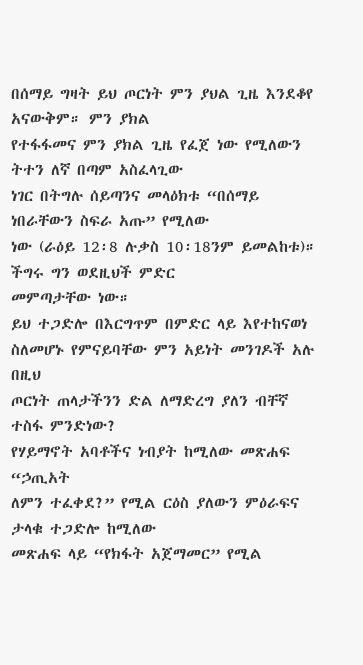በሰማይ ግዛት ይህ ጦርነት ምን ያህል ጊዜ እንደቆየ አናውቅም። ምን ያክል
የተፋፋመና ምን ያክል ጊዜ የፈጀ ነው የሚለውን ትተን ለኛ በጣም አስፈላጊው
ነገር በትግሉ ሰይጣንና መላዕክቱ “በሰማይ ነበራቸውን ስፍራ አጡ” የሚለው
ነው (ራዕይ 12፡8 ሉቃስ 10፡18ንም ይመልከቱ)። ችግሩ ግን ወደዚህች ምድር
መምጣታቸው ነው።
ይህ ተጋድሎ በእርግጥም በምድር ላይ እየተከናወነ
ስለመሆኑ የምናይባቸው ምን አይነት መንገዶች አሉ በዚህ
ጦርነት ጠላታችንን ድል ለማድረግ ያለን ብቸኛ ተስፋ ምንድነው?
የሃይማኖት አባቶችና ነብያት ከሚለው መጽሐፍ “ኃጢአት
ለምን ተፈቀደ?” የሚል ርዕስ ያለውን ምዕራፍና ታላቁ ተጋድሎ ከሚለው
መጽሐፍ ላይ “የክፋት አጀማመር” የሚል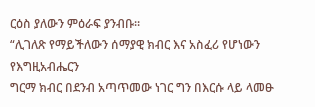ርዕስ ያለውን ምዕራፍ ያንብቡ።
“ሊገለጽ የማይችለውን ሰማያዊ ክብር እና አስፈሪ የሆነውን የእግዚአብሔርን
ግርማ ክብር በደንብ አጣጥመው ነገር ግን በእርሱ ላይ ላመፁ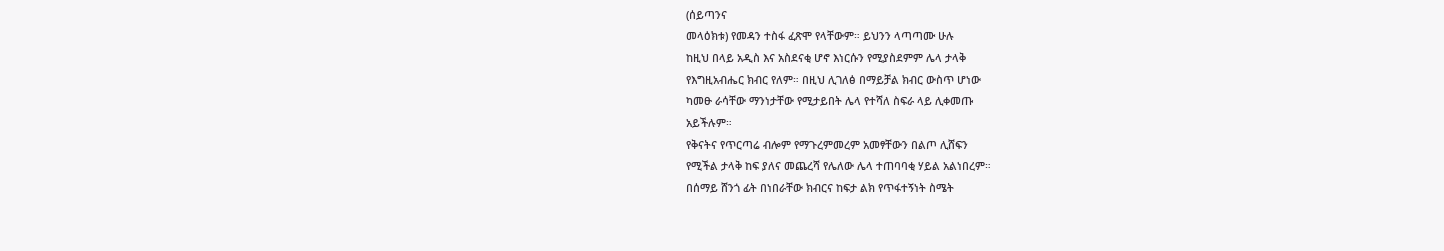(ሰይጣንና
መላዕክቱ) የመዳን ተስፋ ፈጽሞ የላቸውም። ይህንን ላጣጣሙ ሁሉ
ከዚህ በላይ አዲስ እና አስደናቂ ሆኖ እነርሱን የሚያስደምም ሌላ ታላቅ
የእግዚአብሔር ክብር የለም። በዚህ ሊገለፅ በማይቻል ክብር ውስጥ ሆነው
ካመፁ ራሳቸው ማንነታቸው የሚታይበት ሌላ የተሻለ ስፍራ ላይ ሊቀመጡ
አይችሉም።
የቅናትና የጥርጣሬ ብሎም የማጉረምመረም አመፃቸውን በልጦ ሊሸፍን
የሚችል ታላቅ ከፍ ያለና መጨረሻ የሌለው ሌላ ተጠባባቂ ሃይል አልነበረም።
በሰማይ ሸንጎ ፊት በነበራቸው ክብርና ከፍታ ልክ የጥፋተኝነት ስሜት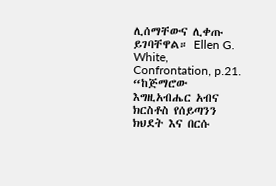ሊሰማቸውና ሊቀጡ ይገባቸዋል። Ellen G. White, Confrontation, p.21.
“ከጅማሮው እግዚአብሔር አብና ክርስቶስ የሰይጣንን ክህደት እና በርሱ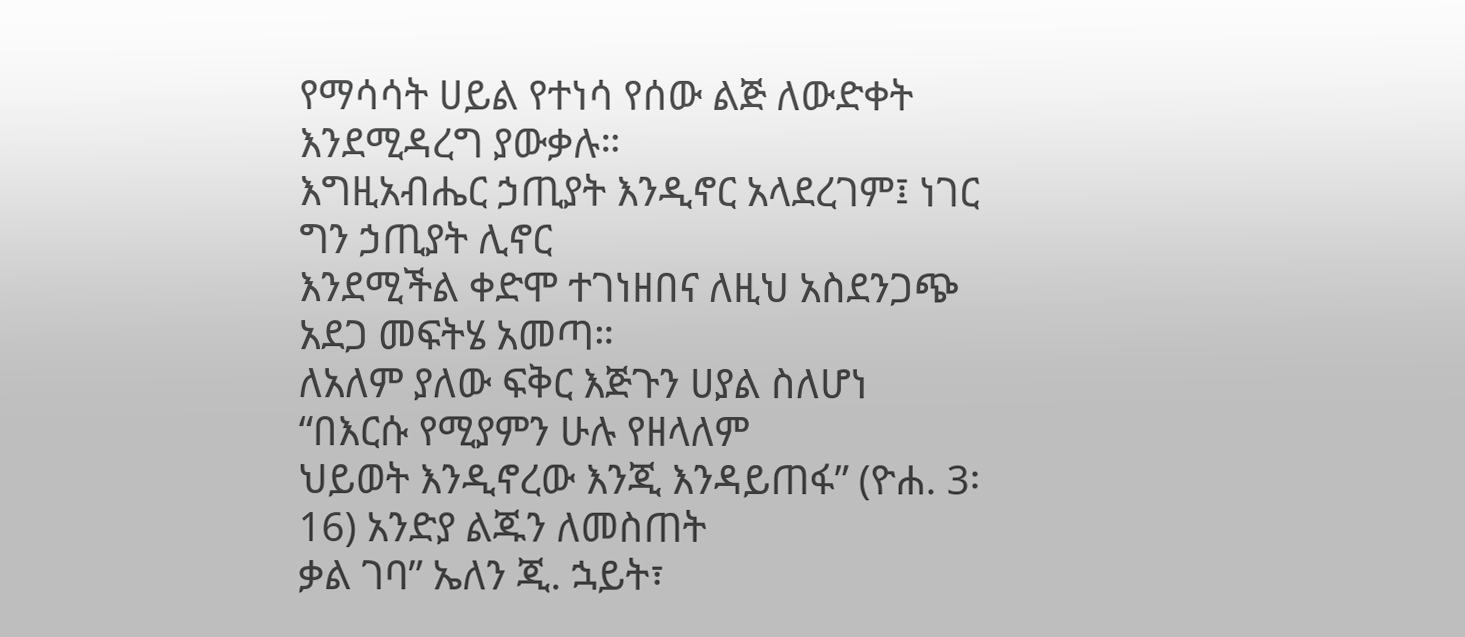የማሳሳት ሀይል የተነሳ የሰው ልጅ ለውድቀት እንደሚዳረግ ያውቃሉ።
እግዚአብሔር ኃጢያት እንዲኖር አላደረገም፤ ነገር ግን ኃጢያት ሊኖር
እንደሚችል ቀድሞ ተገነዘበና ለዚህ አስደንጋጭ አደጋ መፍትሄ አመጣ።
ለአለም ያለው ፍቅር እጅጉን ሀያል ስለሆነ “በእርሱ የሚያምን ሁሉ የዘላለም
ህይወት እንዲኖረው እንጂ እንዳይጠፋ” (ዮሐ. 3፡16) አንድያ ልጁን ለመስጠት
ቃል ገባ” ኤለን ጂ. ኋይት፣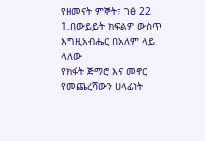የዘመናት ምኞት፣ ገፅ 22
1.በውይይት ክፍልዎ ውስጥ እግዚአብሔር በአለም ላይ ላለው
የክፋት ጅማሮ እና መኖር የመጨረሻውን ሀላፊነት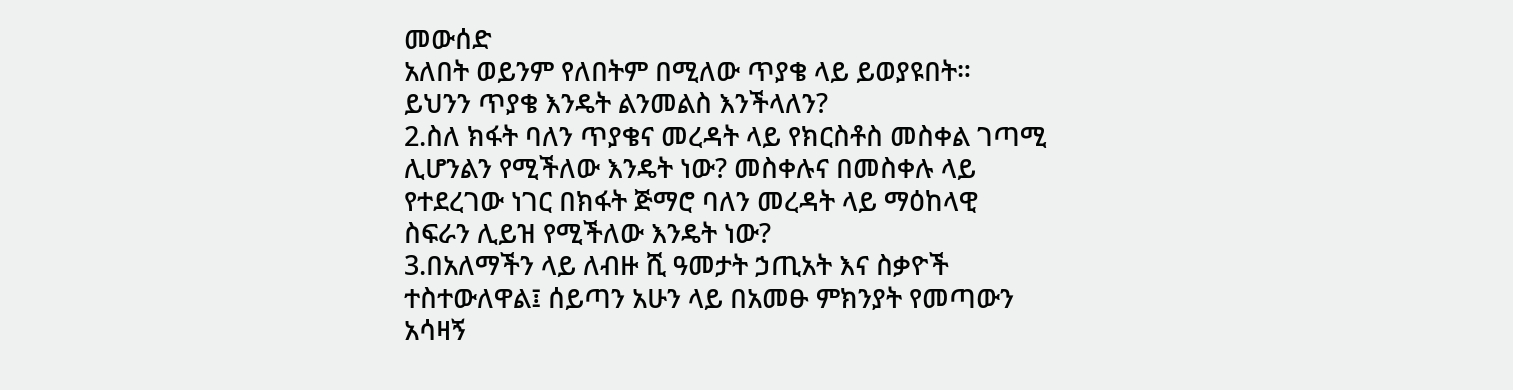መውሰድ
አለበት ወይንም የለበትም በሚለው ጥያቄ ላይ ይወያዩበት።
ይህንን ጥያቄ እንዴት ልንመልስ እንችላለን?
2.ስለ ክፋት ባለን ጥያቄና መረዳት ላይ የክርስቶስ መስቀል ገጣሚ
ሊሆንልን የሚችለው እንዴት ነው? መስቀሉና በመስቀሉ ላይ
የተደረገው ነገር በክፋት ጅማሮ ባለን መረዳት ላይ ማዕከላዊ
ስፍራን ሊይዝ የሚችለው እንዴት ነው?
3.በአለማችን ላይ ለብዙ ሺ ዓመታት ኃጢአት እና ስቃዮች
ተስተውለዋል፤ ሰይጣን አሁን ላይ በአመፁ ምክንያት የመጣውን
አሳዛኝ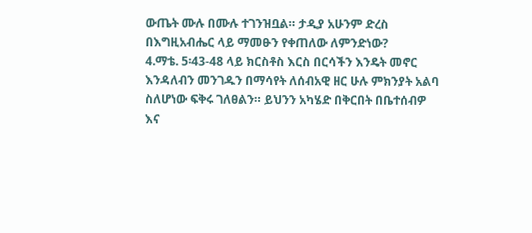ውጤት ሙሉ በሙሉ ተገንዝቧል። ታዲያ አሁንም ድረስ
በእግዚአብሔር ላይ ማመፁን የቀጠለው ለምንድነው?
4.ማቴ. 5፡43-48 ላይ ክርስቶስ እርስ በርሳችን እንዴት መኖር
እንዳለብን መንገዱን በማሳየት ለሰብአዊ ዘር ሁሉ ምክንያት አልባ
ስለሆነው ፍቅሩ ገለፀልን። ይህንን አካሄድ በቅርበት በቤተሰብዎ
እና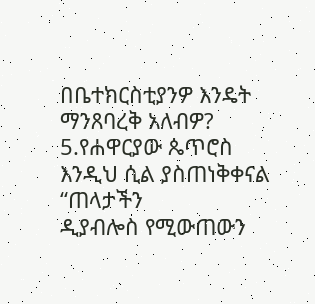በቤተክርስቲያንዎ እንዴት ማንጸባረቅ አለብዎ?
5.የሐዋርያው ጴጥሮስ እንዲህ ሲል ያስጠነቅቀናል “ጠላታችን
ዲያብሎስ የሚውጠውን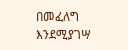በመፈለግ እንደሚያገሣ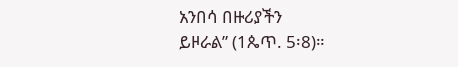አንበሳ በዙሪያችን
ይዞራል” (1ጴጥ. 5፡8)።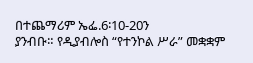በተጨማሪም ኤፌ.6፡10-20ን
ያንብቡ። የዲያብሎስ “የተንኮል ሥራ” መቋቋም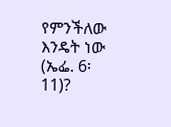የምንችለው
እንዴት ነው (ኤፌ. 6፡11)?